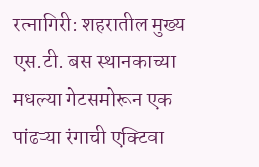रत्नागिरी: शहरातील मुख्य एस.टी. बस स्थानकाच्या मधल्या गेटसमोरून एक पांढऱ्या रंगाची एक्टिवा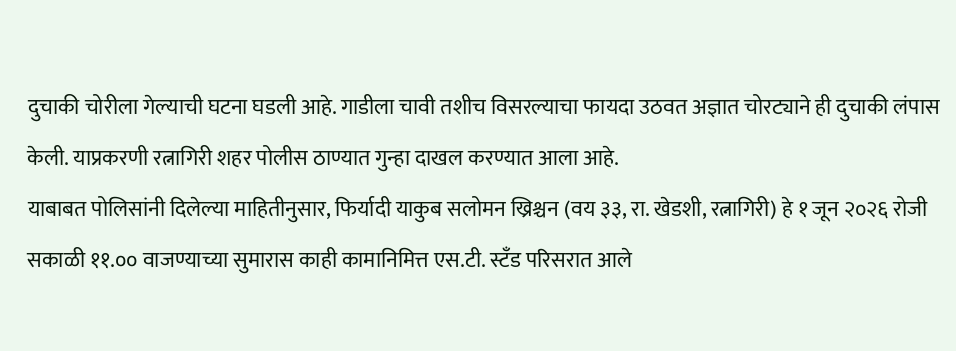दुचाकी चोरीला गेल्याची घटना घडली आहे. गाडीला चावी तशीच विसरल्याचा फायदा उठवत अज्ञात चोरट्याने ही दुचाकी लंपास केली. याप्रकरणी रत्नागिरी शहर पोलीस ठाण्यात गुन्हा दाखल करण्यात आला आहे.
याबाबत पोलिसांनी दिलेल्या माहितीनुसार, फिर्यादी याकुब सलोमन ख्रिश्चन (वय ३३, रा. खेडशी, रत्नागिरी) हे १ जून २०२६ रोजी सकाळी ११.०० वाजण्याच्या सुमारास काही कामानिमित्त एस.टी. स्टँड परिसरात आले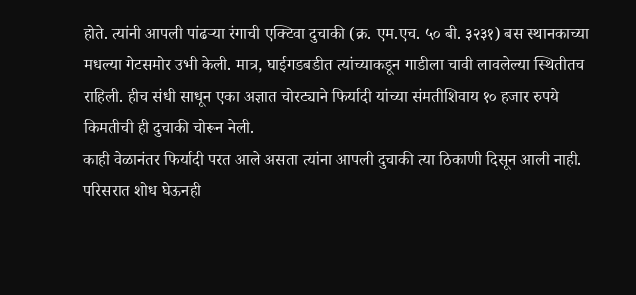होते. त्यांनी आपली पांढऱ्या रंगाची एक्टिवा दुचाकी (क्र. एम.एच. ५० बी. ३२३१) बस स्थानकाच्या मधल्या गेटसमोर उभी केली. मात्र, घाईगडबडीत त्यांच्याकडून गाडीला चावी लावलेल्या स्थितीतच राहिली. हीच संधी साधून एका अज्ञात चोरट्याने फिर्यादी यांच्या संमतीशिवाय १० हजार रुपये किमतीची ही दुचाकी चोरून नेली.
काही वेळानंतर फिर्यादी परत आले असता त्यांना आपली दुचाकी त्या ठिकाणी दिसून आली नाही. परिसरात शोध घेऊनही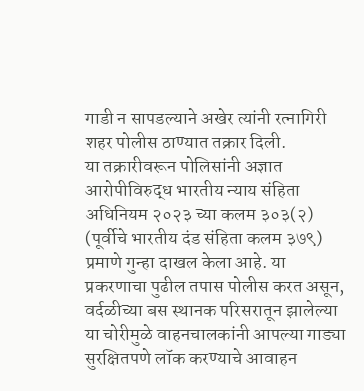गाडी न सापडल्याने अखेर त्यांनी रत्नागिरी शहर पोलीस ठाण्यात तक्रार दिली.
या तक्रारीवरून पोलिसांनी अज्ञात आरोपीविरुद्ध भारतीय न्याय संहिता अधिनियम २०२३ च्या कलम ३०३(२) (पूर्वीचे भारतीय दंड संहिता कलम ३७९) प्रमाणे गुन्हा दाखल केला आहे. या प्रकरणाचा पुढील तपास पोलीस करत असून, वर्दळीच्या बस स्थानक परिसरातून झालेल्या या चोरीमुळे वाहनचालकांनी आपल्या गाड्या सुरक्षितपणे लॉक करण्याचे आवाहन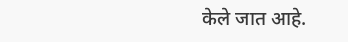केले जात आहे.